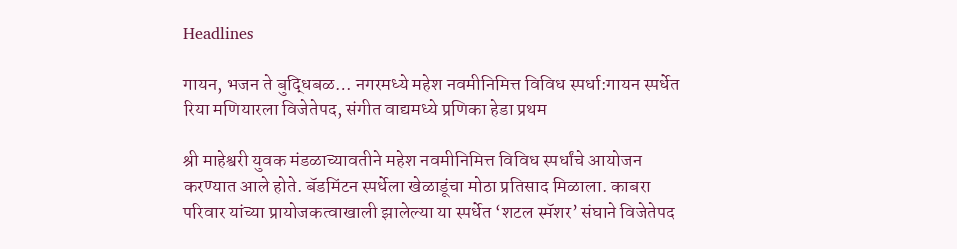Headlines

गायन, भजन ते बुद्धिबळ… नगरमध्ये महेश नवमीनिमित्त विविध स्पर्धा:गायन स्पर्धेत रिया मणियारला विजेतेपद, संगीत वाद्यमध्ये प्रणिका हेडा प्रथम

श्री माहेश्वरी युवक मंडळाच्यावतीने महेश नवमीनिमित्त विविध स्पर्धांचे आयोजन करण्यात आले होते. बॅडमिंटन स्पर्धेला खेळाडूंचा मोठा प्रतिसाद मिळाला. काबरा परिवार यांच्या प्रायोजकत्वाखाली झालेल्या या स्पर्धेत ‘शटल स्मॅशर’ संघाने विजेतेपद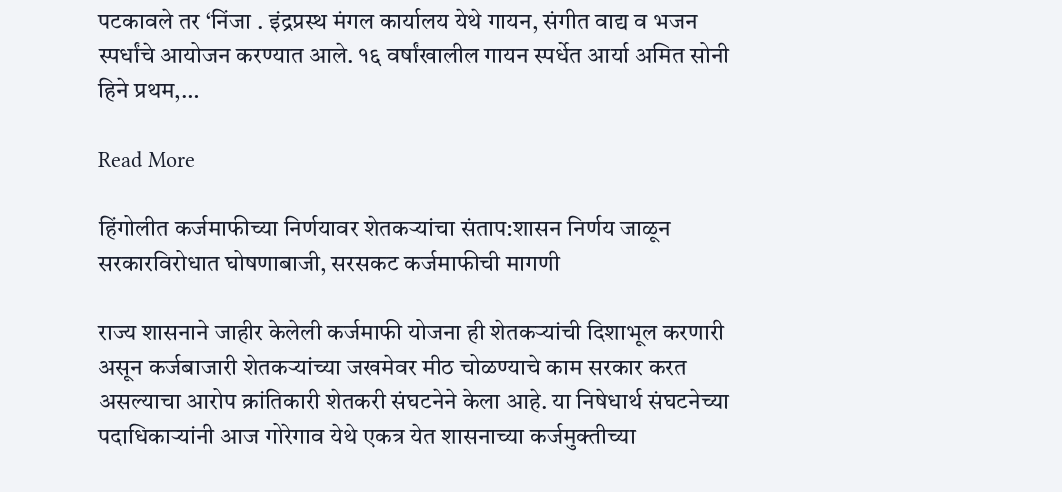पटकावले तर ‘निंजा . इंद्रप्रस्थ मंगल कार्यालय येथे गायन, संगीत वाद्य व भजन स्पर्धांचे आयोजन करण्यात आले. १६ वर्षांखालील गायन स्पर्धेत आर्या अमित सोनी हिने प्रथम,…

Read More

हिंगोलीत कर्जमाफीच्या निर्णयावर शेतकऱ्यांचा संताप:शासन निर्णय जाळून सरकारविरोधात घोषणाबाजी, सरसकट कर्जमाफीची मागणी

राज्य शासनाने जाहीर केलेली कर्जमाफी योजना ही शेतकऱ्यांची दिशाभूल करणारी असून कर्जबाजारी शेतकऱ्यांच्या जखमेवर मीठ चोळण्याचे काम सरकार करत असल्याचा आरोप क्रांतिकारी शेतकरी संघटनेने केला आहे. या निषेधार्थ संघटनेच्या पदाधिकाऱ्यांनी आज गोरेगाव येथे एकत्र येत शासनाच्या कर्जमुक्तीच्या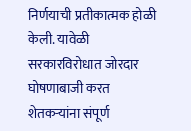निर्णयाची प्रतीकात्मक होळी केली. यावेळी सरकारविरोधात जोरदार घोषणाबाजी करत शेतकऱ्यांना संपूर्ण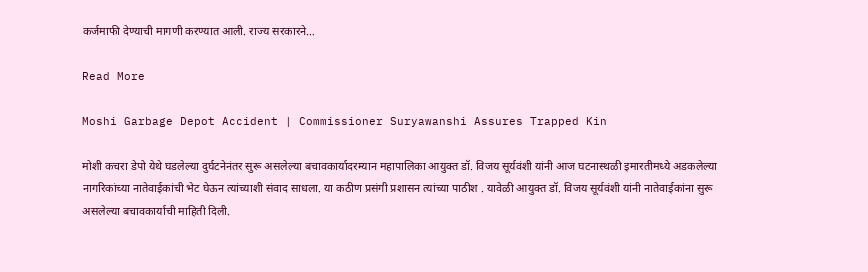कर्जमाफी देण्याची मागणी करण्यात आली. राज्य सरकारने…

Read More

Moshi Garbage Depot Accident | Commissioner Suryawanshi Assures Trapped Kin

मोशी कचरा डेपो येथे घडलेल्या दुर्घटनेनंतर सुरू असलेल्या बचावकार्यादरम्यान महापालिका आयुक्त डॉ. विजय सूर्यवंशी यांनी आज घटनास्थळी इमारतीमध्ये अडकलेल्या नागरिकांच्या नातेवाईकांची भेट घेऊन त्यांच्याशी संवाद साधला. या कठीण प्रसंगी प्रशासन त्यांच्या पाठीश . यावेळी आयुक्त डॉ. विजय सूर्यवंशी यांनी नातेवाईकांना सुरू असलेल्या बचावकार्याची माहिती दिली.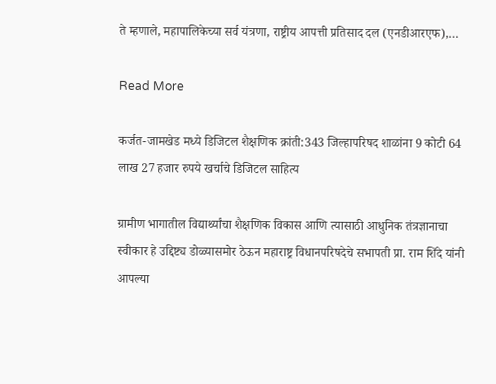ते म्हणाले, महापालिकेच्या सर्व यंत्रणा, राष्ट्रीय आपत्ती प्रतिसाद दल (एनडीआरएफ),…

Read More

कर्जत-जामखेड मध्ये डिजिटल शैक्षणिक क्रांती:343 जिल्हापरिषद शाळांना 9 कोटी 64 लाख 27 हजार रुपये खर्चाचे डिजिटल साहित्य

ग्रामीण भागातील विद्यार्थ्यांचा शैक्षणिक विकास आणि त्यासाठी आधुनिक तंत्रज्ञानाचा स्वीकार हे उद्दिष्ट्य डोळ्यासमोर ठेऊन महाराष्ट्र विधानपरिषदेचे सभापती प्रा. राम शिंदे यांनी आपल्या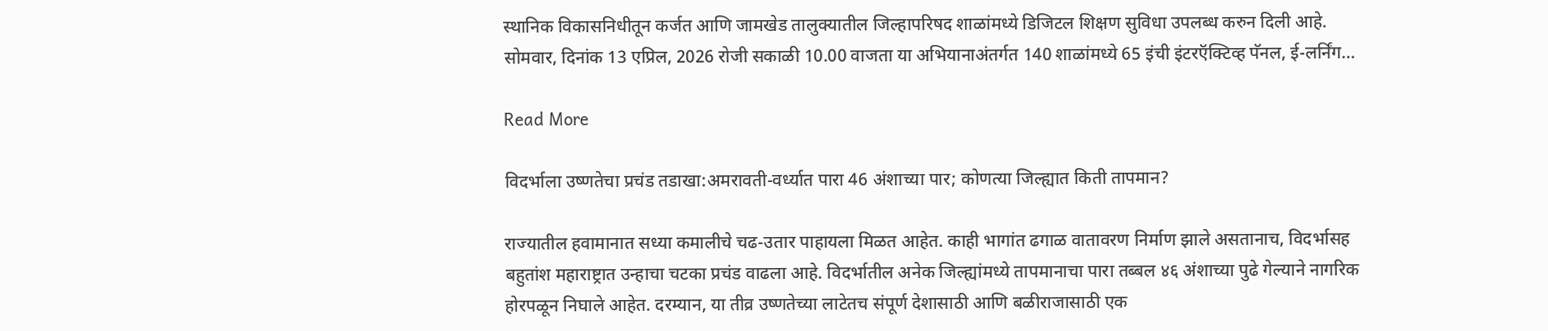स्थानिक विकासनिधीतून कर्जत आणि जामखेड तालुक्यातील जिल्हापरिषद शाळांमध्ये डिजिटल शिक्षण सुविधा उपलब्ध करुन दिली आहे. सोमवार, दिनांक 13 एप्रिल, 2026 रोजी सकाळी 10.00 वाजता या अभियानाअंतर्गत 140 शाळांमध्ये 65 इंची इंटरऍक्टिव्ह पॅनल, ई-लर्निंग…

Read More

विदर्भाला उष्णतेचा प्रचंड तडाखा:अमरावती-वर्ध्यात पारा 46 अंशाच्या पार; कोणत्या जिल्ह्यात किती तापमान?

राज्यातील हवामानात सध्या कमालीचे चढ-उतार पाहायला मिळत आहेत. काही भागांत ढगाळ वातावरण निर्माण झाले असतानाच, विदर्भासह बहुतांश महाराष्ट्रात उन्हाचा चटका प्रचंड वाढला आहे. विदर्भातील अनेक जिल्ह्यांमध्ये तापमानाचा पारा तब्बल ४६ अंशाच्या पुढे गेल्याने नागरिक होरपळून निघाले आहेत. दरम्यान, या तीव्र उष्णतेच्या लाटेतच संपूर्ण देशासाठी आणि बळीराजासाठी एक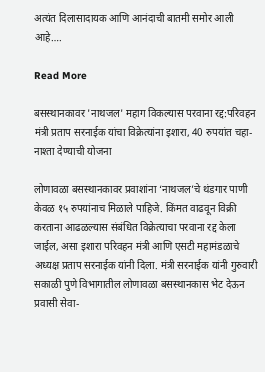अत्यंत दिलासादायक आणि आनंदाची बातमी समोर आली आहे….

Read More

बसस्थानकावर 'नाथजल' महाग विकल्यास परवाना रद्द:परिवहन मंत्री प्रताप सरनाईक यांचा विक्रेत्यांना इशारा, 40 रुपयांत चहा-नाश्ता देण्याची योजना

लोणावळा बसस्थानकावर प्रवाशांना ‘नाथजल’चे थंडगार पाणी केवळ १५ रुपयांनाच मिळाले पाहिजे. किंमत वाढवून विक्री करताना आढळल्यास संबंधित विक्रेत्याचा परवाना रद्द केला जाईल, असा इशारा परिवहन मंत्री आणि एसटी महामंडळाचे अध्यक्ष प्रताप सरनाईक यांनी दिला. मंत्री सरनाईक यांनी गुरुवारी सकाळी पुणे विभागातील लोणावळा बसस्थानकास भेट देऊन प्रवासी सेवा-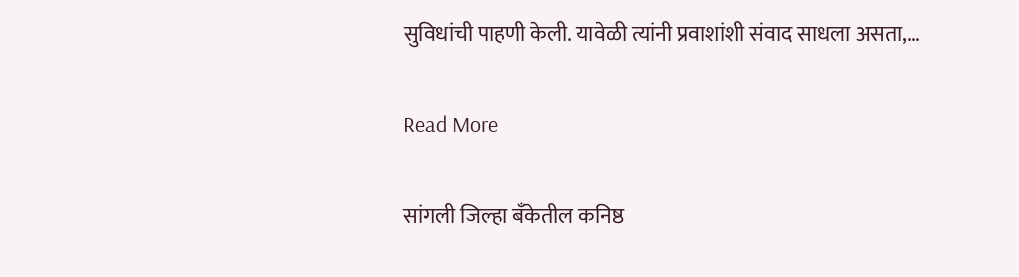सुविधांची पाहणी केली. यावेळी त्यांनी प्रवाशांशी संवाद साधला असता,…

Read More

सांगली जिल्हा बँकेतील कनिष्ठ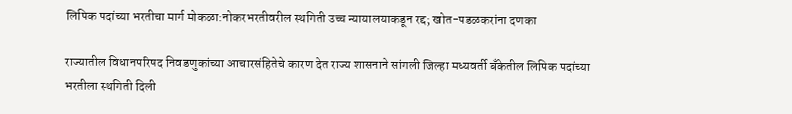लिपिक पदांच्या भरतीचा मार्ग मोकळा:नोकरभरतीवरील स्थगिती उच्च न्यायालयाकडून रद्द; खोत-पडळकरांना दणका

राज्यातील विधानपरिषद निवडणुकांच्या आचारसंहितेचे कारण देत राज्य शासनाने सांगली जिल्हा मध्यवर्ती बँकेतील लिपिक पदांच्या भरतीला स्थगिती दिली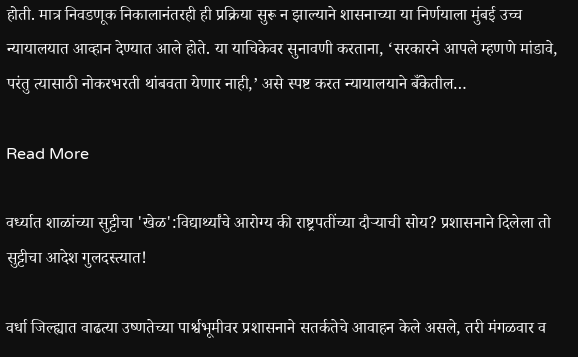होती. मात्र निवडणूक निकालानंतरही ही प्रक्रिया सुरू न झाल्याने शासनाच्या या निर्णयाला मुंबई उच्च न्यायालयात आव्हान देण्यात आले होते. या याचिकेवर सुनावणी करताना, ‘सरकारने आपले म्हणणे मांडावे, परंतु त्यासाठी नोकरभरती थांबवता येणार नाही,’ असे स्पष्ट करत न्यायालयाने बँकेतील…

Read More

वर्ध्यात शाळांच्या सुट्टीचा 'खेळ':विद्यार्थ्यांचे आरोग्य की राष्ट्रपतींच्या दौऱ्याची सोय? प्रशासनाने दिलेला तो सुट्टीचा आदेश गुलदस्त्यात!

वर्धा जिल्ह्यात वाढत्या उष्णतेच्या पार्श्वभूमीवर प्रशासनाने सतर्कतेचे आवाहन केले असले, तरी मंगळवार व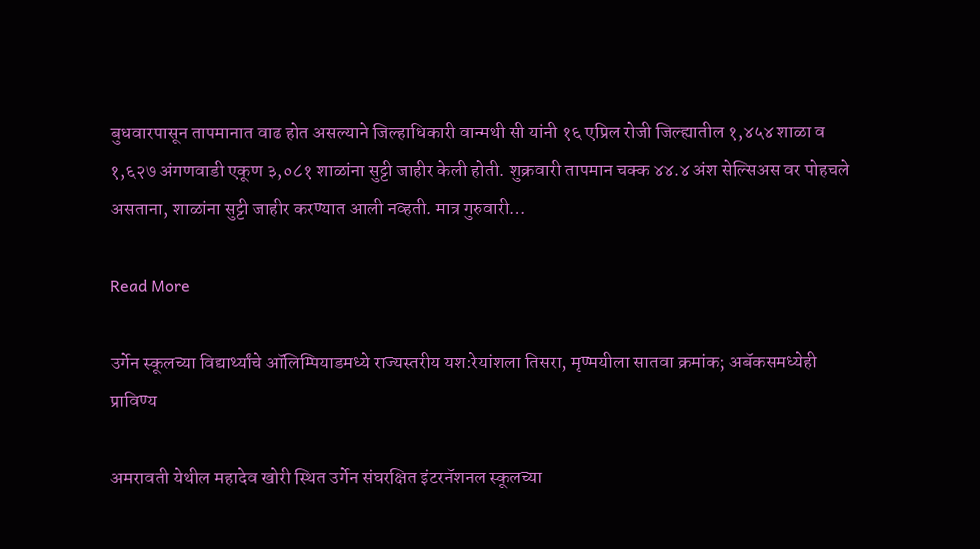बुधवारपासून तापमानात वाढ होत असल्याने जिल्हाधिकारी वान्मथी सी यांनी १६ एप्रिल रोजी जिल्ह्यातील १,४५४ शाळा व १,६२७ अंगणवाडी एकूण ३,०८१ शाळांना सुट्टी जाहीर केली होती. शुक्रवारी तापमान चक्क ४४.४ अंश सेल्सिअस वर पोहचले असताना, शाळांना सुट्टी जाहीर करण्यात आली नव्हती. मात्र गुरुवारी…

Read More

उर्गेन स्कूलच्या विद्यार्थ्यांचे ऑलिम्पियाडमध्ये राज्यस्तरीय यश:रेयांशला तिसरा, मृण्मयीला सातवा क्रमांक; अबॅकसमध्येही प्राविण्य

अमरावती येथील महादेव खोरी स्थित उर्गेन संघरक्षित इंटरनॅशनल स्कूलच्या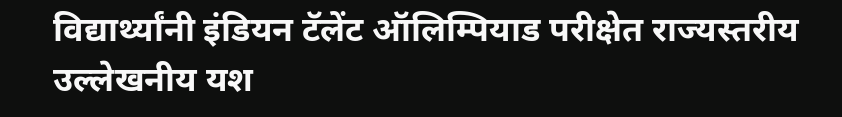विद्यार्थ्यांनी इंडियन टॅलेंट ऑलिम्पियाड परीक्षेत राज्यस्तरीय उल्लेखनीय यश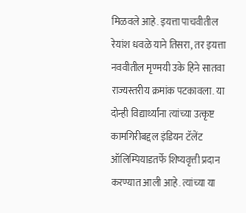मिळवले आहे. इयत्ता पाचवीतील रेयांश धवळे याने तिसरा, तर इयत्ता नववीतील मृण्मयी उके हिने सातवा राज्यस्तरीय क्रमांक पटकावला. या दोन्ही विद्यार्थ्यांना त्यांच्या उत्कृष्ट कामगिरीबद्दल इंडियन टॅलेंट ऑलिम्पियाडतर्फे शिष्यवृत्ती प्रदान करण्यात आली आहे. त्यांच्या या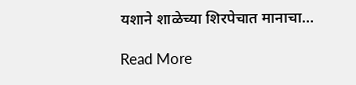यशाने शाळेच्या शिरपेचात मानाचा…

Read More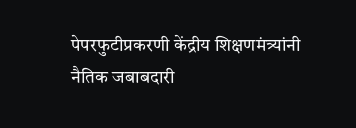पेपरफुटीप्रकरणी केंद्रीय शिक्षणमंत्र्यांनी नैतिक जबाबदारी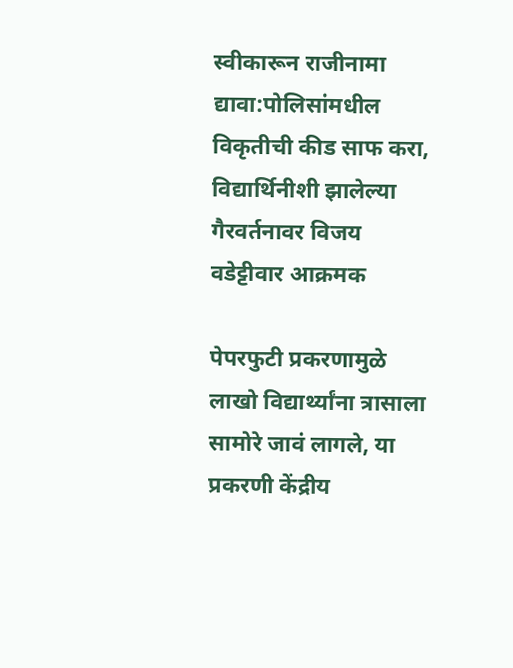स्वीकारून राजीनामा द्यावा:पोलिसांमधील विकृतीची कीड साफ करा, विद्यार्थिनीशी झालेल्या गैरवर्तनावर विजय वडेट्टीवार आक्रमक

पेपरफुटी प्रकरणामुळे लाखो विद्यार्थ्यांना त्रासाला सामोरे जावं लागले, या प्रकरणी केंद्रीय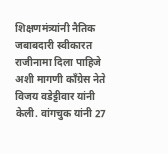शिक्षणमंत्र्यांनी नैतिक जबाबदारी स्वीकारत राजीनामा दिला पाहिजे अशी मागणी काँग्रेस नेते विजय वडेट्टीवार यांनी केली. वांगचुक यांनी 27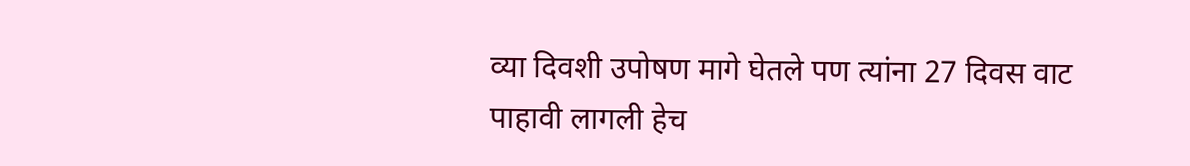व्या दिवशी उपोषण मागे घेतले पण त्यांना 27 दिवस वाट पाहावी लागली हेच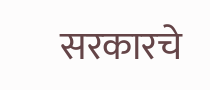सरकारचे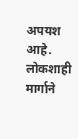अपयश आहे. लोकशाही मार्गाने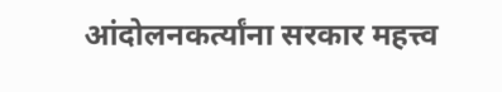आंदोलनकर्त्यांना सरकार महत्त्व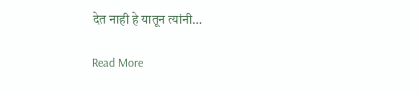देत नाही हे यातून त्यांनी…

Read More